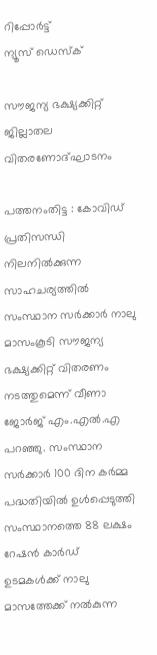റിപ്പോര്‍ട്ട്
ന്യൂസ് ഡെസ്ക്

സൗജന്യ ഭക്ഷ്യക്കിറ്റ് ജില്ലാതല വിതരണോദ്ഘാടനം

പത്തനംതിട്ട : കോവിഡ് പ്രതിസന്ധി നിലനില്‍ക്കുന്ന സാഹചര്യത്തില്‍ സംസ്ഥാന സര്‍ക്കാര്‍ നാലു മാസംകൂടി സൗജന്യ ഭക്ഷ്യക്കിറ്റ് വിതരണം നടത്തുമെന്ന് വീണാ ജോര്‍ജ് എം.എല്‍.എ പറഞ്ഞു. സംസ്ഥാന സര്‍ക്കാര്‍ 100 ദിന കര്‍മ്മ പദ്ധതിയില്‍ ഉള്‍പ്പെടുത്തി സംസ്ഥാനത്തെ 88 ലക്ഷം റേഷന്‍ കാര്‍ഡ് ഉടമകള്‍ക്ക് നാലു മാസത്തേക്ക് നല്‍കുന്ന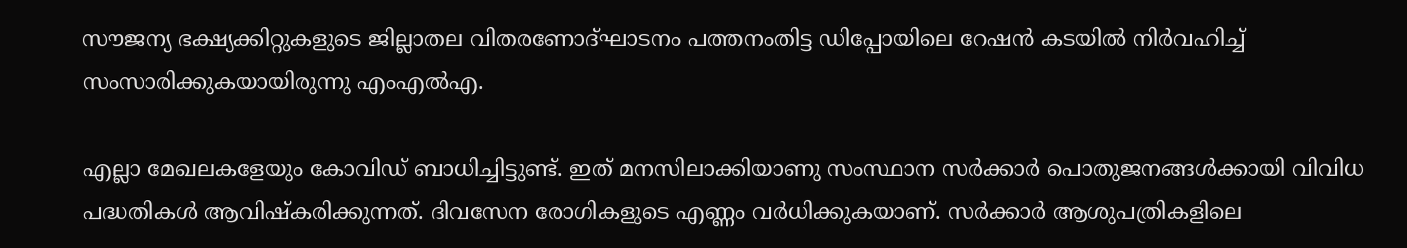സൗജന്യ ഭക്ഷ്യക്കിറ്റുകളുടെ ജില്ലാതല വിതരണോദ്ഘാടനം പത്തനംതിട്ട ഡിപ്പോയിലെ റേഷന്‍ കടയില്‍ നിര്‍വഹിച്ച് സംസാരിക്കുകയായിരുന്നു എംഎല്‍എ.

എല്ലാ മേഖലകളേയും കോവിഡ് ബാധിച്ചിട്ടുണ്ട്. ഇത് മനസിലാക്കിയാണു സംസ്ഥാന സര്‍ക്കാര്‍ പൊതുജനങ്ങള്‍ക്കായി വിവിധ പദ്ധതികള്‍ ആവിഷ്‌കരിക്കുന്നത്. ദിവസേന രോഗികളുടെ എണ്ണം വര്‍ധിക്കുകയാണ്. സര്‍ക്കാര്‍ ആശുപത്രികളിലെ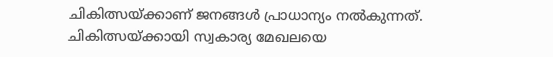ചികിത്സയ്ക്കാണ് ജനങ്ങള്‍ പ്രാധാന്യം നല്‍കുന്നത്. ചികിത്സയ്ക്കായി സ്വകാര്യ മേഖലയെ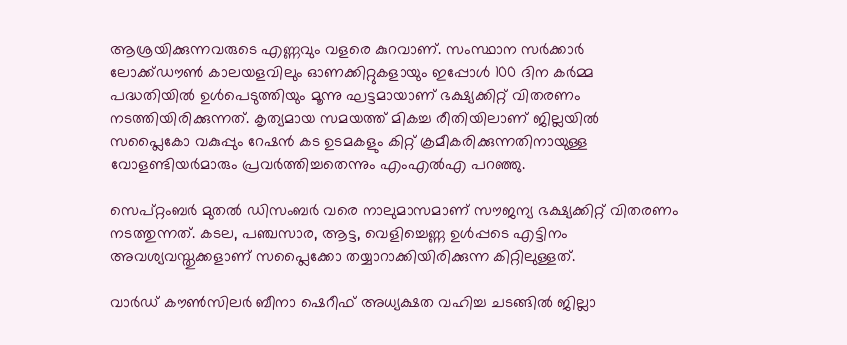ആശ്രയിക്കുന്നവരുടെ എണ്ണവും വളരെ കുറവാണ്. സംസ്ഥാന സര്‍ക്കാര്‍ ലോക്ക്ഡൗണ്‍ കാലയളവിലും ഓണക്കിറ്റുകളായും ഇപ്പോള്‍ 100 ദിന കര്‍മ്മ പദ്ധതിയില്‍ ഉള്‍പെടുത്തിയും മൂന്നു ഘട്ടമായാണ് ഭക്ഷ്യക്കിറ്റ് വിതരണം നടത്തിയിരിക്കുന്നത്. കൃത്യമായ സമയത്ത് മികച്ച രീതിയിലാണ് ജില്ലയില്‍ സപ്ലൈകോ വകുപ്പും റേഷന്‍ കട ഉടമകളും കിറ്റ് ക്രമീകരിക്കുന്നതിനായുള്ള വോളണ്ടിയര്‍മാരും പ്രവര്‍ത്തിച്ചതെന്നും എംഎല്‍എ പറഞ്ഞു.

സെപ്റ്റംബര്‍ മുതല്‍ ഡിസംബര്‍ വരെ നാലുമാസമാണ് സൗജന്യ ഭക്ഷ്യക്കിറ്റ് വിതരണം നടത്തുന്നത്. കടല, പഞ്ചസാര, ആട്ട, വെളിച്ചെണ്ണ ഉള്‍പ്പടെ എട്ടിനം അവശ്യവസ്തുക്കളാണ് സപ്ലൈക്കോ തയ്യാറാക്കിയിരിക്കുന്ന കിറ്റിലുള്ളത്.

വാര്‍ഡ് കൗണ്‍സിലര്‍ ബീനാ ഷെറീഫ് അധ്യക്ഷത വഹിച്ച ചടങ്ങില്‍ ജില്ലാ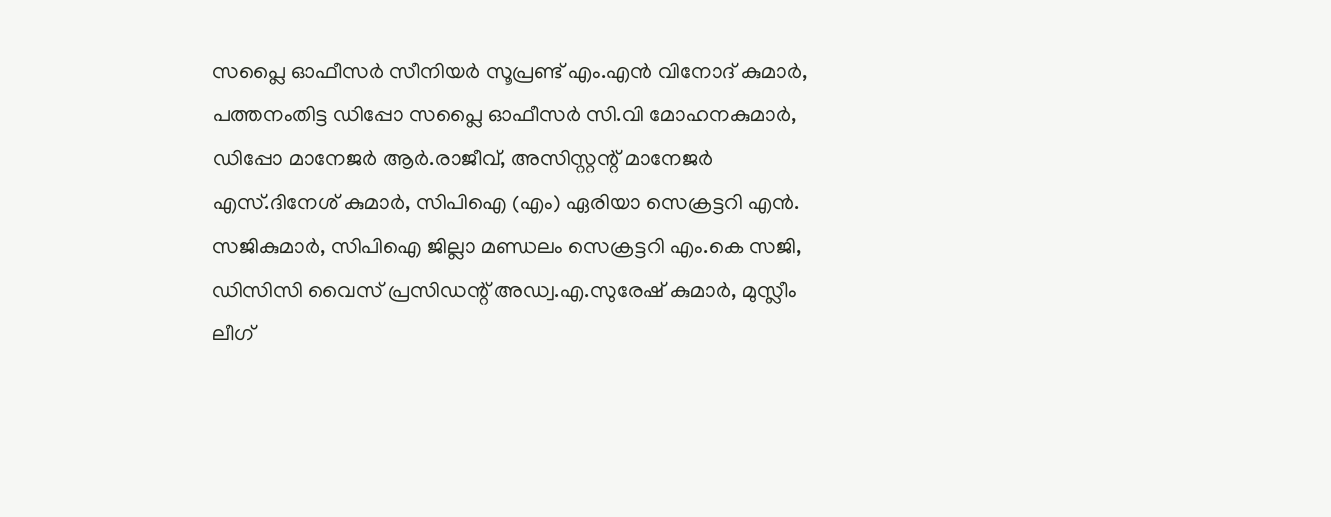സപ്ലൈ ഓഫീസര്‍ സീനിയര്‍ സൂപ്രണ്ട് എം.എന്‍ വിനോദ് കുമാര്‍, പത്തനംതിട്ട ഡിപ്പോ സപ്ലൈ ഓഫീസര്‍ സി.വി മോഹനകുമാര്‍, ഡിപ്പോ മാനേജര്‍ ആര്‍.രാജീവ്, അസിസ്റ്റന്റ് മാനേജര്‍ എസ്.ദിനേശ് കുമാര്‍, സിപിഐ (എം) ഏരിയാ സെക്രട്ടറി എന്‍. സജികുമാര്‍, സിപിഐ ജില്ലാ മണ്ഡലം സെക്രട്ടറി എം.കെ സജി, ഡിസിസി വൈസ് പ്രസിഡന്റ് അഡ്വ.എ.സുരേഷ് കുമാര്‍, മുസ്ലീം ലീഗ്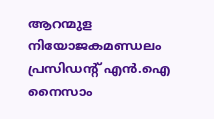ആറന്മുള നിയോജകമണ്ഡലം പ്രസിഡന്റ് എന്‍.ഐ നൈസാം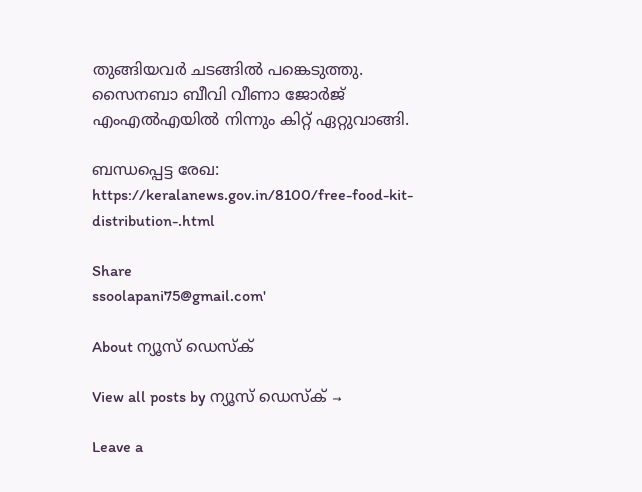തുങ്ങിയവര്‍ ചടങ്ങില്‍ പങ്കെടുത്തു. സൈനബാ ബീവി വീണാ ജോര്‍ജ് എംഎല്‍എയില്‍ നിന്നും കിറ്റ് ഏറ്റുവാങ്ങി.

ബന്ധപ്പെട്ട രേഖ: https://keralanews.gov.in/8100/free-food-kit-distribution-.html

Share
ssoolapani75@gmail.com'

About ന്യൂസ് ഡെസ്ക്

View all posts by ന്യൂസ് ഡെസ്ക് →

Leave a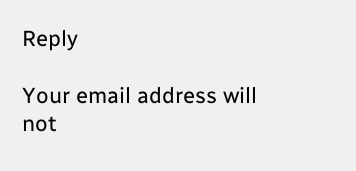Reply

Your email address will not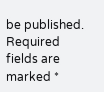be published. Required fields are marked *